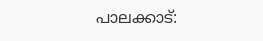പാലക്കാട്: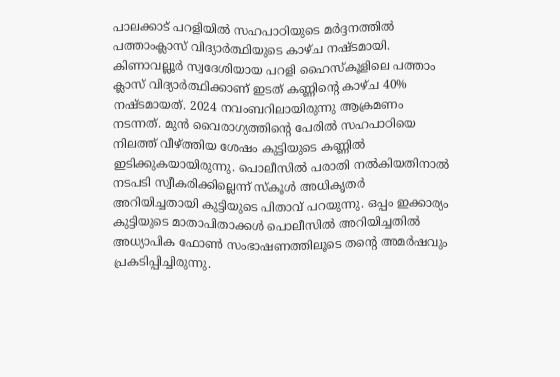പാലക്കാട് പറളിയിൽ സഹപാഠിയുടെ മർദ്ദനത്തിൽ പത്താംക്ലാസ് വിദ്യാർത്ഥിയുടെ കാഴ്ച നഷ്ടമായി. കിണാവല്ലൂർ സ്വദേശിയായ പറളി ഹൈസ്കൂളിലെ പത്താം ക്ലാസ് വിദ്യാർത്ഥിക്കാണ് ഇടത് കണ്ണിൻ്റെ കാഴ്ച 40% നഷ്ടമായത്. 2024 നവംബറിലായിരുന്നു ആക്രമണം നടന്നത്. മുൻ വൈരാഗ്യത്തിൻ്റെ പേരിൽ സഹപാഠിയെ നിലത്ത് വീഴ്ത്തിയ ശേഷം കുട്ടിയുടെ കണ്ണിൽ ഇടിക്കുകയായിരുന്നു. പൊലീസിൽ പരാതി നൽകിയതിനാൽ നടപടി സ്വീകരിക്കില്ലെന്ന് സ്കൂൾ അധികൃതർ അറിയിച്ചതായി കുട്ടിയുടെ പിതാവ് പറയുന്നു. ഒപ്പം ഇക്കാര്യം കുട്ടിയുടെ മാതാപിതാക്കൾ പൊലീസിൽ അറിയിച്ചതിൽ അധ്യാപിക ഫോൺ സംഭാഷണത്തിലൂടെ തന്റെ അമർഷവും പ്രകടിപ്പിച്ചിരുന്നു.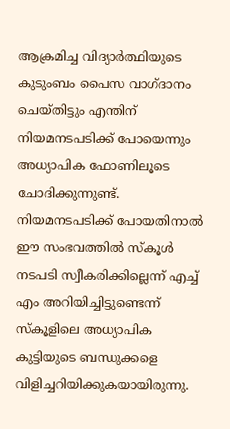ആക്രമിച്ച വിദ്യാർത്ഥിയുടെ കുടുംബം പൈസ വാഗ്ദാനം ചെയ്തിട്ടും എന്തിന് നിയമനടപടിക്ക് പോയെന്നും അധ്യാപിക ഫോണിലൂടെ ചോദിക്കുന്നുണ്ട്. നിയമനടപടിക്ക് പോയതിനാൽ ഈ സംഭവത്തിൽ സ്കൂൾ നടപടി സ്വീകരിക്കില്ലെന്ന് എച്ച് എം അറിയിച്ചിട്ടുണ്ടെന്ന് സ്കൂളിലെ അധ്യാപിക കുട്ടിയുടെ ബന്ധുക്കളെ വിളിച്ചറിയിക്കുകയായിരുന്നു.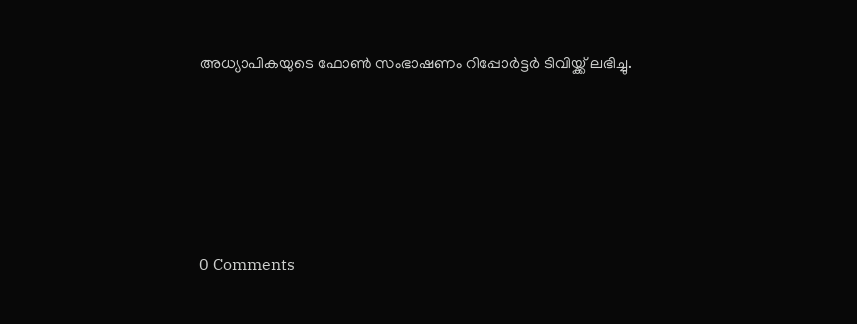അധ്യാപികയുടെ ഫോൺ സംഭാഷണം റിപ്പോർട്ടർ ടിവിയ്ക്ക് ലഭിച്ചു.





0 Comments